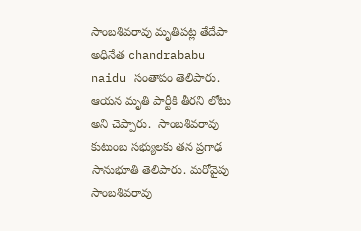సాంబశివరావు మృతిపట్ల తేదేపా అధినేత chandrababu naidu సంతాపం తెలిపారు. ఆయన మృతి పార్టీకి తీరని లోటు అని చెప్పారు.  సాంబశివరావు  కుటుంబ సభ్యులకు తన ప్రగాఢ సానుభూతి తెలిపారు. మరోవైపు  సాంబశివరావు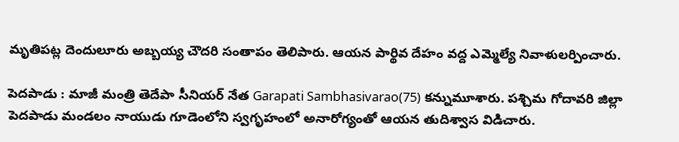మృతిపట్ల దెందులూరు అబ్బయ్య చౌదరి సంతాపం తెలిపారు. ఆయన పార్థివ దేహం వద్ద ఎమ్మెల్యే నివాళులర్పించారు.

పెదపాడు : మాజీ మంత్రి తెదేపా సీనియర్ నేత Garapati Sambhasivarao(75) కన్నుమూశారు. పశ్చిమ గోదావరి జిల్లా పెదపాడు మండలం నాయుడు గూడెంలోని స్వగృహంలో అనారోగ్యంతో ఆయన తుదిశ్వాస విడిచారు.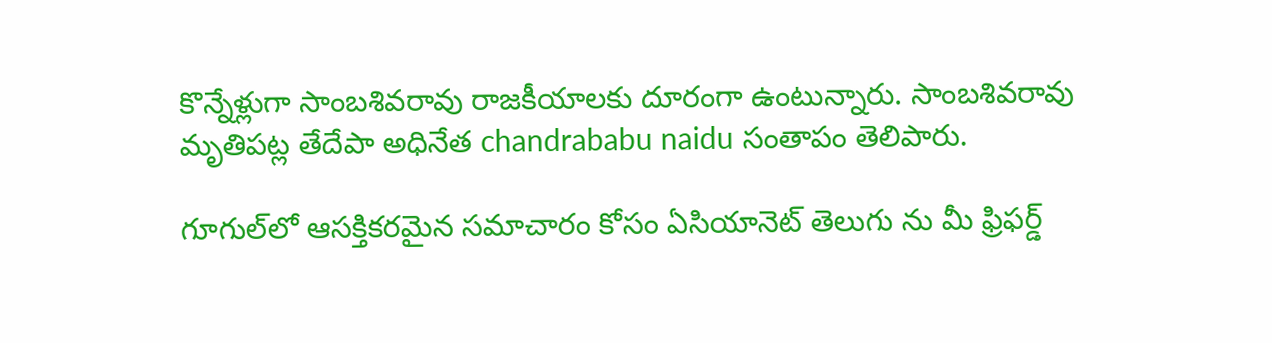కొన్నేళ్లుగా సాంబశివరావు రాజకీయాలకు దూరంగా ఉంటున్నారు. సాంబశివరావు మృతిపట్ల తేదేపా అధినేత chandrababu naidu సంతాపం తెలిపారు.

గూగుల్‌లో ఆసక్తికరమైన సమాచారం కోసం ఏసియానెట్ తెలుగు ను మీ ఫ్రిఫర్డ్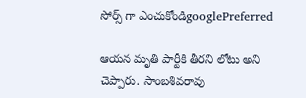సోర్స్ గా ఎంచుకోండిgooglePreferred

ఆయన మృతి పార్టీకి తీరని లోటు అని చెప్పారు. సాంబశివరావు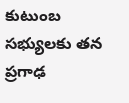కుటుంబ సభ్యులకు తన ప్రగాఢ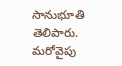సానుభూతి తెలిపారు. మరోవైపు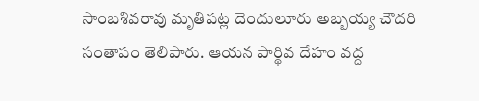సాంబశివరావు మృతిపట్ల దెందులూరు అబ్బయ్య చౌదరి సంతాపం తెలిపారు. ఆయన పార్థివ దేహం వద్ద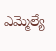ఎమ్మెల్యే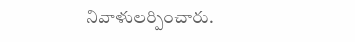నివాళులర్పించారు.